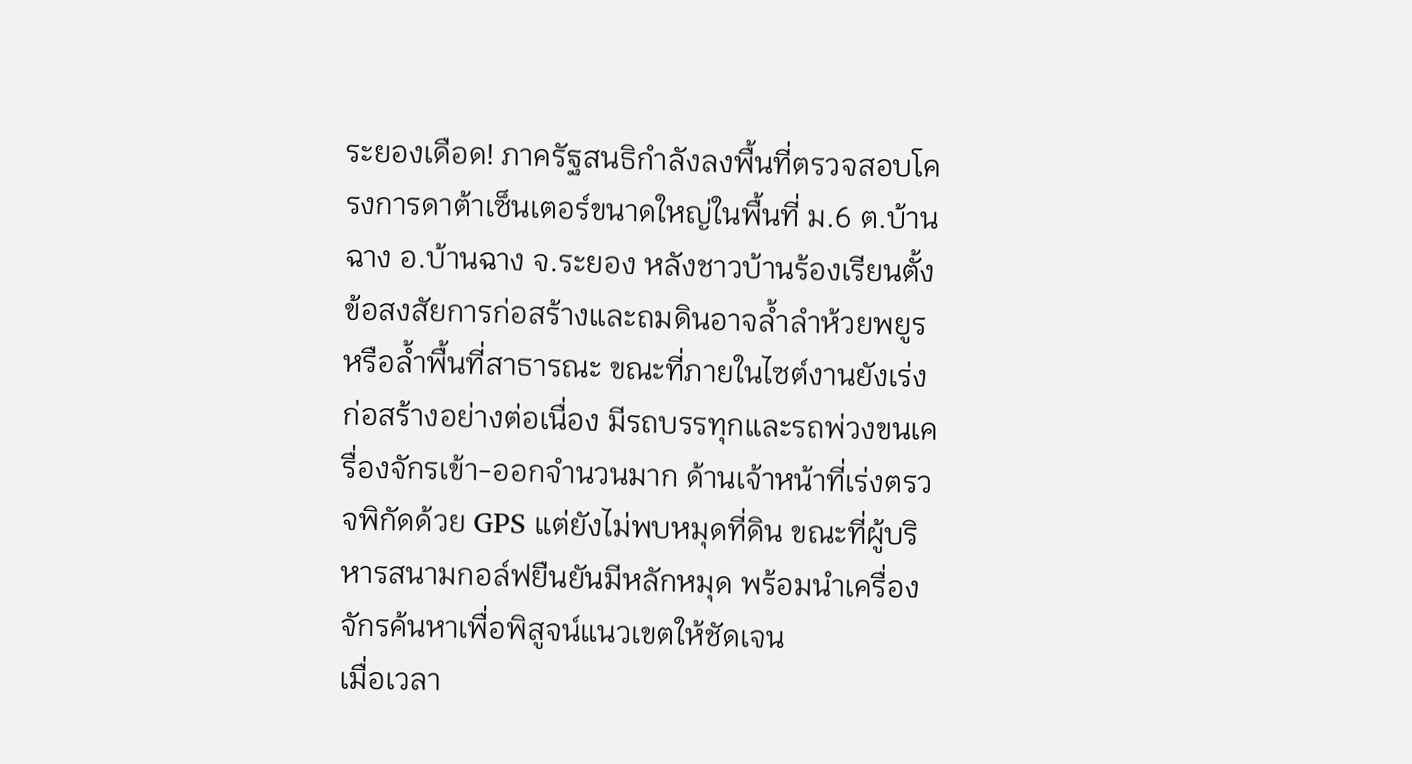ระยองเดือด! ภาครัฐสนธิกำลังลงพื้นที่ตรวจสอบโครงการดาต้าเซ็นเตอร์ขนาดใหญ่ในพื้นที่ ม.6 ต.บ้านฉาง อ.บ้านฉาง จ.ระยอง หลังชาวบ้านร้องเรียนตั้งข้อสงสัยการก่อสร้างและถมดินอาจล้ำลำห้วยพยูร หรือล้ำพื้นที่สาธารณะ ขณะที่ภายในไซต์งานยังเร่งก่อสร้างอย่างต่อเนื่อง มีรถบรรทุกและรถพ่วงขนเครื่องจักรเข้า-ออกจำนวนมาก ด้านเจ้าหน้าที่เร่งตรวจพิกัดด้วย GPS แต่ยังไม่พบหมุดที่ดิน ขณะที่ผู้บริหารสนามกอล์ฟยืนยันมีหลักหมุด พร้อมนำเครื่องจักรค้นหาเพื่อพิสูจน์แนวเขตให้ชัดเจน
เมื่อเวลา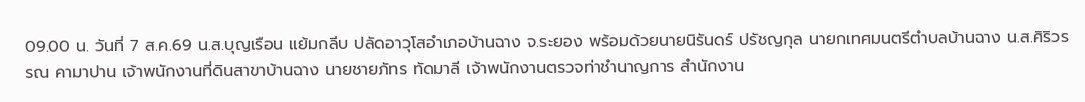09.00 น. วันที่ 7 ส.ค.69 น.ส.บุญเรือน แย้มกลีบ ปลัดอาวุโสอำเภอบ้านฉาง จ.ระยอง พร้อมด้วยนายนิรันดร์ ปรัชญกุล นายกเทศมนตรีตำบลบ้านฉาง น.ส.ศิริวรรณ คามาปาน เจ้าพนักงานที่ดินสาขาบ้านฉาง นายชายภัทร ทัดมาลี เจ้าพนักงานตรวจท่าชำนาญการ สำนักงาน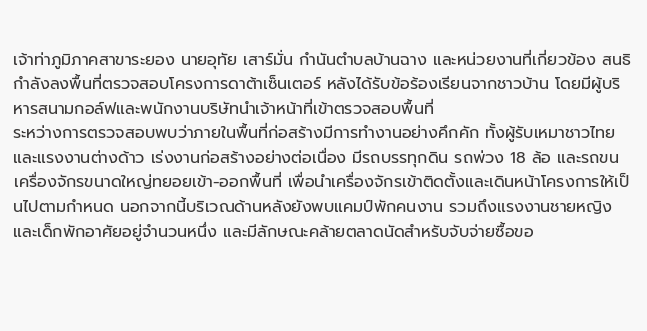เจ้าท่าภูมิภาคสาขาระยอง นายอุทัย เสาร์มั่น กำนันตำบลบ้านฉาง และหน่วยงานที่เกี่ยวข้อง สนธิกำลังลงพื้นที่ตรวจสอบโครงการดาต้าเซ็นเตอร์ หลังได้รับข้อร้องเรียนจากชาวบ้าน โดยมีผู้บริหารสนามกอล์ฟและพนักงานบริษัทนำเจ้าหน้าที่เข้าตรวจสอบพื้นที่
ระหว่างการตรวจสอบพบว่าภายในพื้นที่ก่อสร้างมีการทำงานอย่างคึกคัก ทั้งผู้รับเหมาชาวไทยและแรงงานต่างด้าว เร่งงานก่อสร้างอย่างต่อเนื่อง มีรถบรรทุกดิน รถพ่วง 18 ล้อ และรถขนเครื่องจักรขนาดใหญ่ทยอยเข้า-ออกพื้นที่ เพื่อนำเครื่องจักรเข้าติดตั้งและเดินหน้าโครงการให้เป็นไปตามกำหนด นอกจากนี้บริเวณด้านหลังยังพบแคมป์พักคนงาน รวมถึงแรงงานชายหญิงและเด็กพักอาศัยอยู่จำนวนหนึ่ง และมีลักษณะคล้ายตลาดนัดสำหรับจับจ่ายซื้อขอ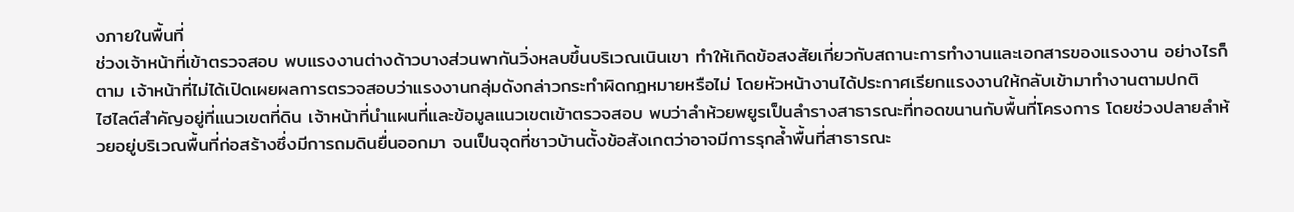งภายในพื้นที่
ช่วงเจ้าหน้าที่เข้าตรวจสอบ พบแรงงานต่างด้าวบางส่วนพากันวิ่งหลบขึ้นบริเวณเนินเขา ทำให้เกิดข้อสงสัยเกี่ยวกับสถานะการทำงานและเอกสารของแรงงาน อย่างไรก็ตาม เจ้าหน้าที่ไม่ได้เปิดเผยผลการตรวจสอบว่าแรงงานกลุ่มดังกล่าวกระทำผิดกฎหมายหรือไม่ โดยหัวหน้างานได้ประกาศเรียกแรงงานให้กลับเข้ามาทำงานตามปกติ
ไฮไลต์สำคัญอยู่ที่แนวเขตที่ดิน เจ้าหน้าที่นำแผนที่และข้อมูลแนวเขตเข้าตรวจสอบ พบว่าลำห้วยพยูรเป็นลำรางสาธารณะที่ทอดขนานกับพื้นที่โครงการ โดยช่วงปลายลำห้วยอยู่บริเวณพื้นที่ก่อสร้างซึ่งมีการถมดินยื่นออกมา จนเป็นจุดที่ชาวบ้านตั้งข้อสังเกตว่าอาจมีการรุกล้ำพื้นที่สาธารณะ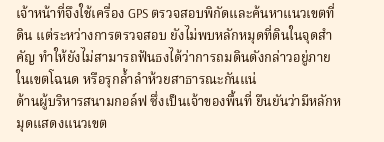เจ้าหน้าที่จึงใช้เครื่อง GPS ตรวจสอบพิกัดและค้นหาแนวเขตที่ดิน แต่ระหว่างการตรวจสอบ ยังไม่พบหลักหมุดที่ดินในจุดสำคัญ ทำให้ยังไม่สามารถฟันธงได้ว่าการถมดินดังกล่าวอยู่ภายในเขตโฉนด หรือรุกล้ำลำห้วยสาธารณะกันแน่
ด้านผู้บริหารสนามกอล์ฟ ซึ่งเป็นเจ้าของพื้นที่ ยืนยันว่ามีหลักหมุดแสดงแนวเขต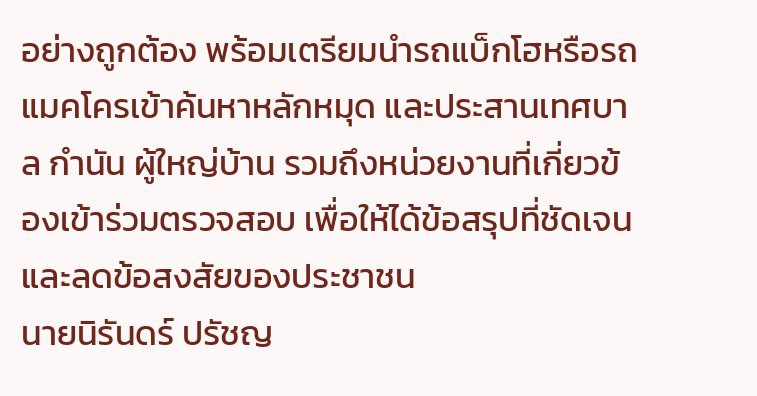อย่างถูกต้อง พร้อมเตรียมนำรถแบ็กโฮหรือรถแมคโครเข้าค้นหาหลักหมุด และประสานเทศบาล กำนัน ผู้ใหญ่บ้าน รวมถึงหน่วยงานที่เกี่ยวข้องเข้าร่วมตรวจสอบ เพื่อให้ได้ข้อสรุปที่ชัดเจนและลดข้อสงสัยของประชาชน
นายนิรันดร์ ปรัชญ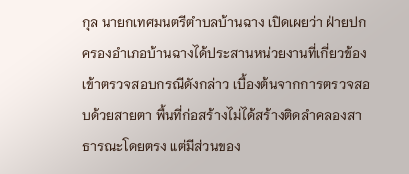กุล นายกเทศมนตรีตำบลบ้านฉาง เปิดเผยว่า ฝ่ายปกครองอำเภอบ้านฉางได้ประสานหน่วยงานที่เกี่ยวข้องเข้าตรวจสอบกรณีดังกล่าว เบื้องต้นจากการตรวจสอบด้วยสายตา พื้นที่ก่อสร้างไม่ได้สร้างติดลำคลองสาธารณะโดยตรง แต่มีส่วนของ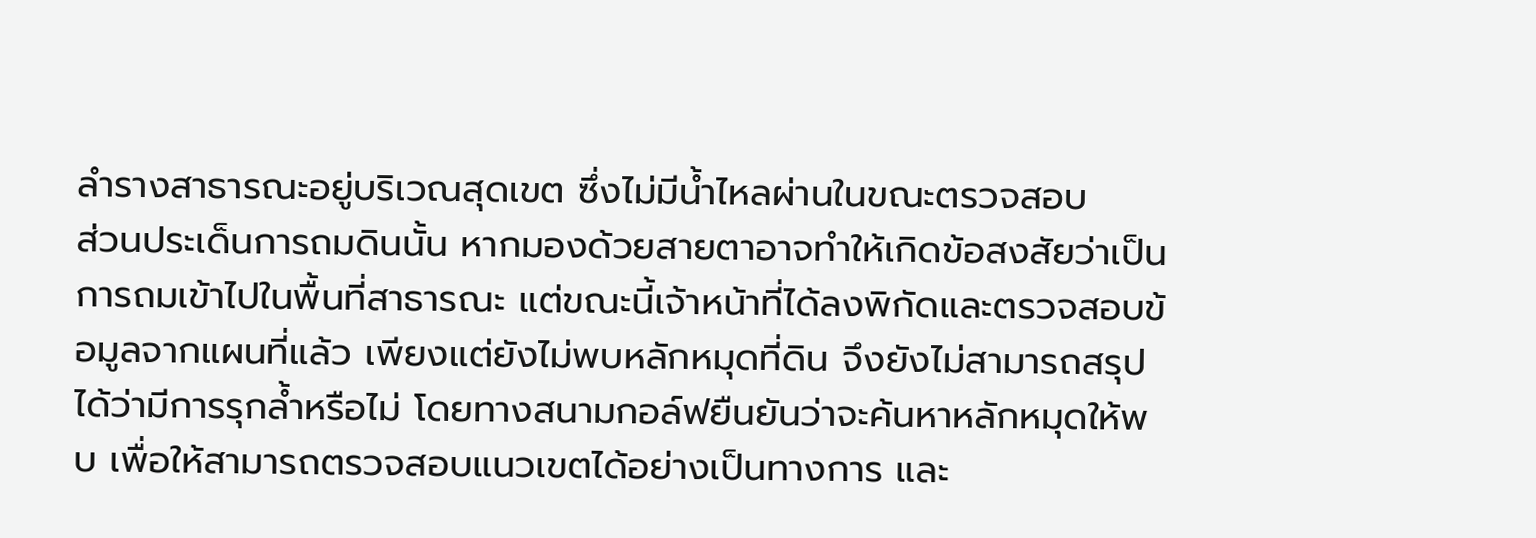ลำรางสาธารณะอยู่บริเวณสุดเขต ซึ่งไม่มีน้ำไหลผ่านในขณะตรวจสอบ
ส่วนประเด็นการถมดินนั้น หากมองด้วยสายตาอาจทำให้เกิดข้อสงสัยว่าเป็นการถมเข้าไปในพื้นที่สาธารณะ แต่ขณะนี้เจ้าหน้าที่ได้ลงพิกัดและตรวจสอบข้อมูลจากแผนที่แล้ว เพียงแต่ยังไม่พบหลักหมุดที่ดิน จึงยังไม่สามารถสรุปได้ว่ามีการรุกล้ำหรือไม่ โดยทางสนามกอล์ฟยืนยันว่าจะค้นหาหลักหมุดให้พบ เพื่อให้สามารถตรวจสอบแนวเขตได้อย่างเป็นทางการ และ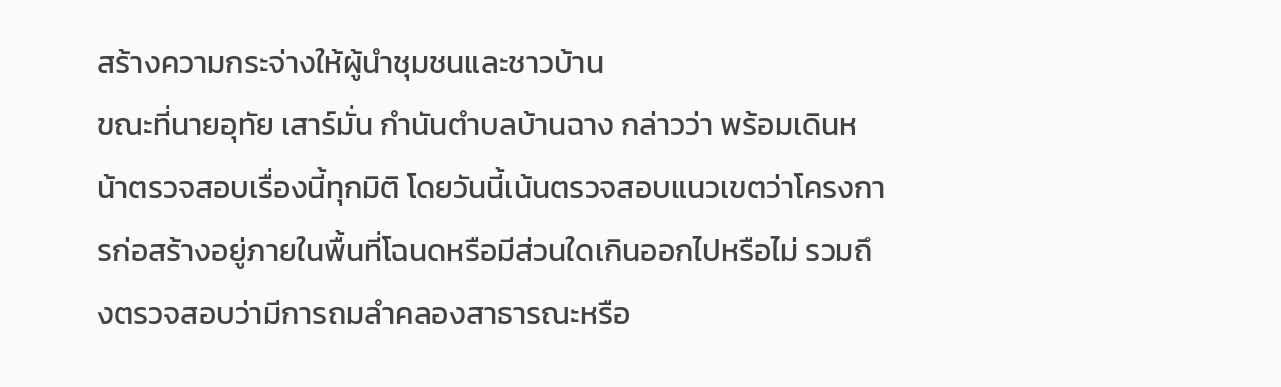สร้างความกระจ่างให้ผู้นำชุมชนและชาวบ้าน
ขณะที่นายอุทัย เสาร์มั่น กำนันตำบลบ้านฉาง กล่าวว่า พร้อมเดินหน้าตรวจสอบเรื่องนี้ทุกมิติ โดยวันนี้เน้นตรวจสอบแนวเขตว่าโครงการก่อสร้างอยู่ภายในพื้นที่โฉนดหรือมีส่วนใดเกินออกไปหรือไม่ รวมถึงตรวจสอบว่ามีการถมลำคลองสาธารณะหรือ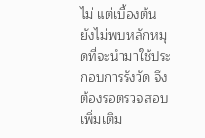ไม่ แต่เบื้องต้นยังไม่พบหลักหมุดที่จะนำมาใช้ประกอบการรังวัด จึงต้องรอตรวจสอบเพิ่มเติม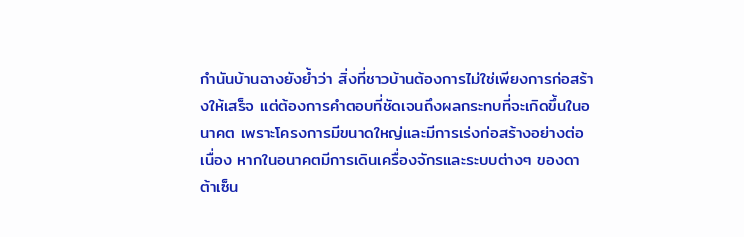กำนันบ้านฉางยังย้ำว่า สิ่งที่ชาวบ้านต้องการไม่ใช่เพียงการก่อสร้างให้เสร็จ แต่ต้องการคำตอบที่ชัดเจนถึงผลกระทบที่จะเกิดขึ้นในอนาคต เพราะโครงการมีขนาดใหญ่และมีการเร่งก่อสร้างอย่างต่อเนื่อง หากในอนาคตมีการเดินเครื่องจักรและระบบต่างๆ ของดาต้าเซ็น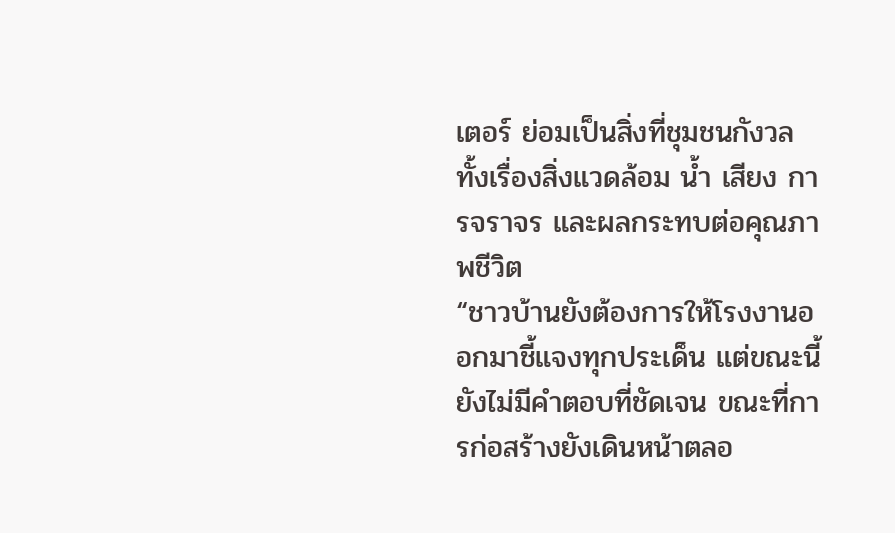เตอร์ ย่อมเป็นสิ่งที่ชุมชนกังวลทั้งเรื่องสิ่งแวดล้อม น้ำ เสียง การจราจร และผลกระทบต่อคุณภาพชีวิต
“ชาวบ้านยังต้องการให้โรงงานออกมาชี้แจงทุกประเด็น แต่ขณะนี้ยังไม่มีคำตอบที่ชัดเจน ขณะที่การก่อสร้างยังเดินหน้าตลอ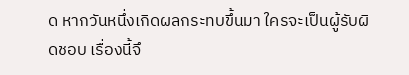ด หากวันหนึ่งเกิดผลกระทบขึ้นมา ใครจะเป็นผู้รับผิดชอบ เรื่องนี้จึ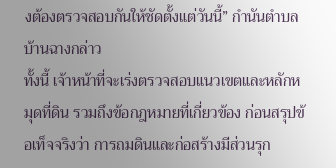งต้องตรวจสอบกันให้ชัดตั้งแต่วันนี้” กำนันตำบลบ้านฉางกล่าว
ทั้งนี้ เจ้าหน้าที่จะเร่งตรวจสอบแนวเขตและหลักหมุดที่ดิน รวมถึงข้อกฎหมายที่เกี่ยวข้อง ก่อนสรุปข้อเท็จจริงว่า การถมดินและก่อสร้างมีส่วนรุก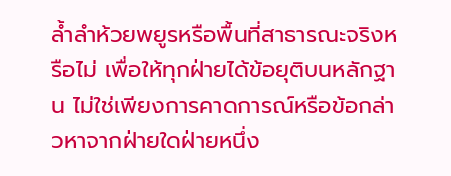ล้ำลำห้วยพยูรหรือพื้นที่สาธารณะจริงหรือไม่ เพื่อให้ทุกฝ่ายได้ข้อยุติบนหลักฐาน ไม่ใช่เพียงการคาดการณ์หรือข้อกล่าวหาจากฝ่ายใดฝ่ายหนึ่ง